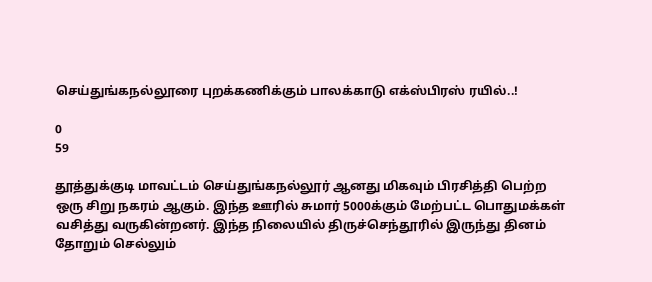செய்துங்கநல்லூரை புறக்கணிக்கும் பாலக்காடு எக்ஸ்பிரஸ் ரயில்..!

0
59

தூத்துக்குடி மாவட்டம் செய்துங்கநல்லூர் ஆனது மிகவும் பிரசித்தி பெற்ற ஒரு சிறு நகரம் ஆகும். இந்த ஊரில் சுமார் 5000க்கும் மேற்பட்ட பொதுமக்கள் வசித்து வருகின்றனர். இந்த நிலையில் திருச்செந்தூரில் இருந்து தினம் தோறும் செல்லும்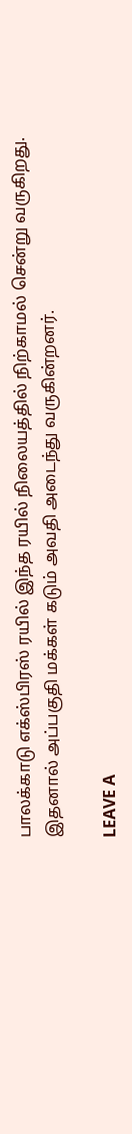பாலக்காடு எக்ஸ்பிரஸ் ரயில் இந்த ரயில் நிலையத்தில் நிற்காமல் சென்று வருகிறது. இதனால் அப்பகுதி மக்கள் கடும் அவதி அடைந்து வருகின்றனர்.

LEAVE A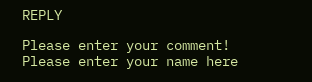REPLY

Please enter your comment!
Please enter your name here